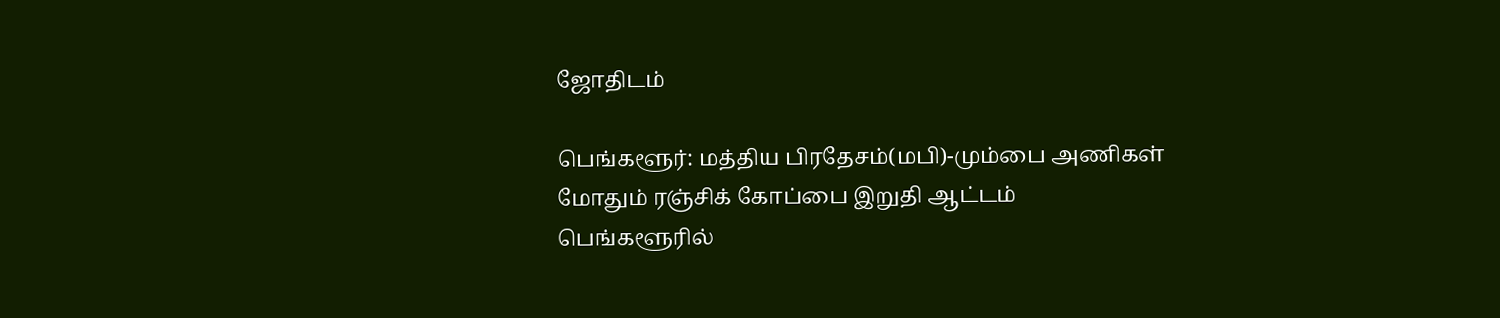ஜோதிடம்

பெங்களூர்: மத்திய பிரதேசம்(மபி)-மும்பை அணிகள் மோதும் ரஞ்சிக் கோப்பை இறுதி ஆட்டம் பெங்களூரில்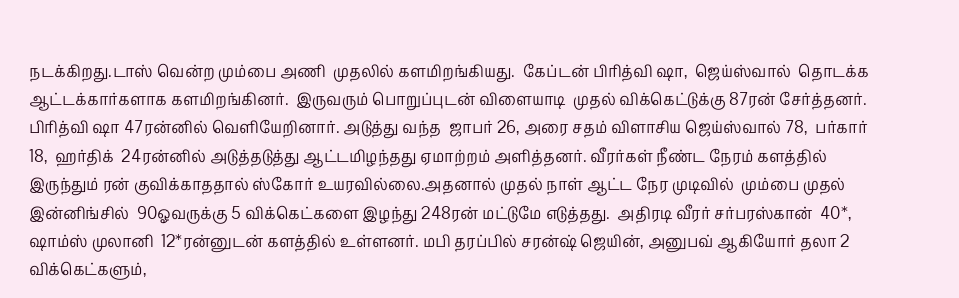நடக்கிறது.டாஸ் வென்ற மும்பை அணி  முதலில் களமிறங்கியது.  கேப்டன் பிரித்வி ஷா,  ஜெய்ஸ்வால்  தொடக்க ஆட்டக்கார்களாக களமிறங்கினர்.  இருவரும் பொறுப்புடன் விளையாடி  முதல் விக்கெட்டுக்கு 87ரன் சேர்த்தனர்.  பிரித்வி ஷா 47ரன்னில் வெளியேறினார். அடுத்து வந்த  ஜாபர் 26, அரை சதம் விளாசிய ஜெய்ஸ்வால் 78,  பர்கார் 18,  ஹர்திக்  24ரன்னில் அடுத்தடுத்து ஆட்டமிழந்தது ஏமாற்றம் அளித்தனர். வீரர்கள் நீண்ட நேரம் களத்தில் இருந்தும் ரன் குவிக்காததால் ஸ்கோர் உயரவில்லை.அதனால் முதல் நாள் ஆட்ட நேர முடிவில்  மும்பை முதல் இன்னிங்சில்  90ஓவருக்கு 5 விக்கெட்களை இழந்து 248ரன் மட்டுமே எடுத்தது.  அதிரடி வீரர் சர்பரஸ்கான்  40*,  ஷாம்ஸ் முலானி  12*ரன்னுடன் களத்தில் உள்ளனர். மபி தரப்பில் சரன்ஷ் ஜெயின், அனுபவ் ஆகியோர் தலா 2 விக்கெட்களும்,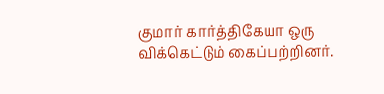குமார் கார்த்திகேயா ஒரு விக்கெட்டும் கைப்பற்றினர்.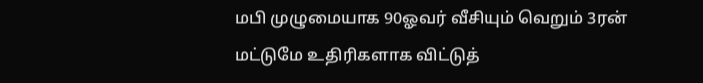மபி முழுமையாக 90ஓவர் வீசியும் வெறும் 3ரன் மட்டுமே உதிரிகளாக விட்டுத்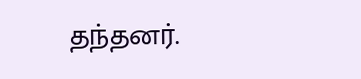தந்தனர்.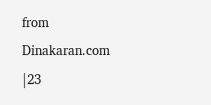from Dinakaran.com |23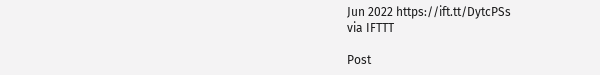Jun 2022 https://ift.tt/DytcPSs
via IFTTT

Post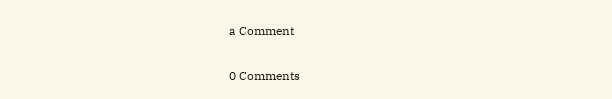a Comment

0 Comments